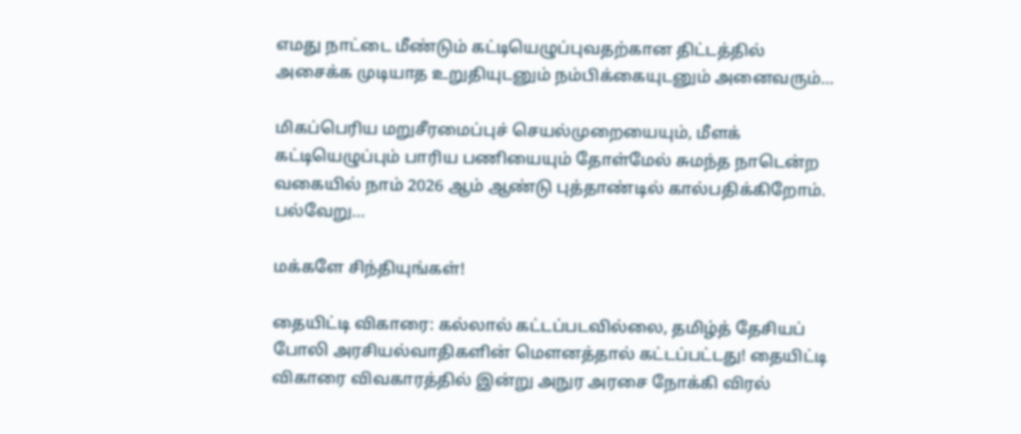எமது நாட்டை மீண்டும் கட்டியெழுப்புவதற்கான திட்டத்தில் அசைக்க முடியாத உறுதியுடனும் நம்பிக்கையுடனும் அனைவரும்…

மிகப்பெரிய மறுசீரமைப்புச் செயல்முறையையும், மீளக் கட்டியெழுப்பும் பாரிய பணியையும் தோள்மேல் சுமந்த நாடென்ற வகையில் நாம் 2026 ஆம் ஆண்டு புத்தாண்டில் கால்பதிக்கிறோம். பல்வேறு…

மக்களே சிந்தியுங்கள்!

தையிட்டி விகாரை: கல்லால் கட்டப்படவில்லை, தமிழ்த் தேசியப் போலி அரசியல்வாதிகளின் மௌனத்தால் கட்டப்பட்டது! தையிட்டி விகாரை விவகாரத்தில் இன்று அநுர அரசை நோக்கி விரல்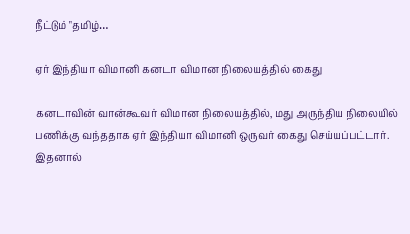நீட்டும் "தமிழ்…

ஏர் இந்தியா விமானி கனடா விமான நிலையத்தில் கைது

கனடாவின் வான்கூவர் விமான நிலையத்தில், மது அருந்திய நிலையில் பணிக்கு வந்ததாக ஏர் இந்தியா விமானி ஒருவர் கைது செய்யப்பட்டார். இதனால்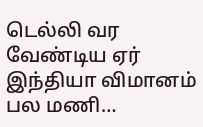டெல்லி வர வேண்டிய ஏர் இந்தியா விமானம் பல மணி…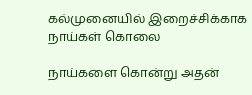கல்முனையில் இறைச்சிக்காக நாய்கள் கொலை

நாய்களை கொன்று அதன்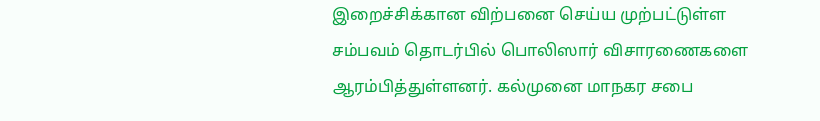இறைச்சிக்கான விற்பனை செய்ய முற்பட்டுள்ள சம்பவம் தொடர்பில் பொலிஸார் விசாரணைகளை ஆரம்பித்துள்ளனர். கல்முனை மாநகர சபை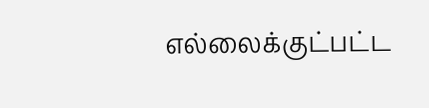எல்லைக்குட்பட்ட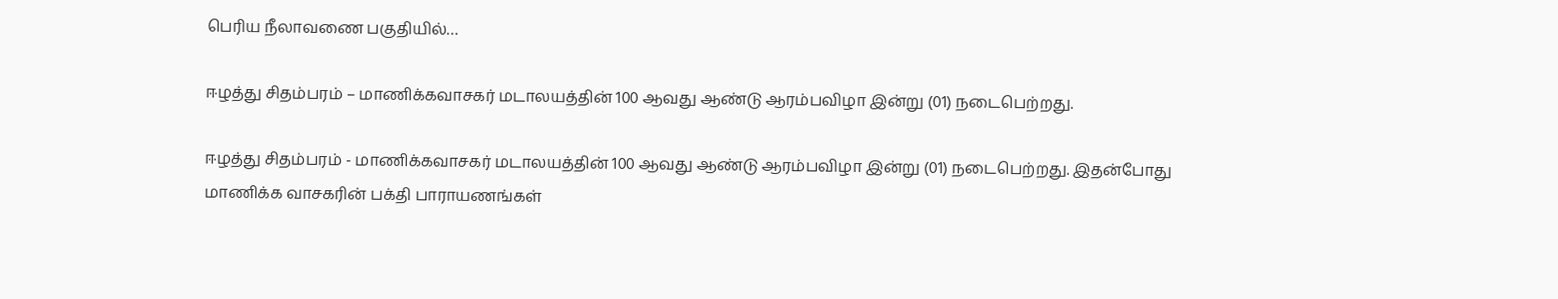பெரிய நீலாவணை பகுதியில்…

ஈழத்து சிதம்பரம் – மாணிக்கவாசகர் மடாலயத்தின் 100 ஆவது ஆண்டு ஆரம்பவிழா இன்று (01) நடைபெற்றது.

ஈழத்து சிதம்பரம் - மாணிக்கவாசகர் மடாலயத்தின் 100 ஆவது ஆண்டு ஆரம்பவிழா இன்று (01) நடைபெற்றது. இதன்போது மாணிக்க வாசகரின் பக்தி பாராயணங்கள்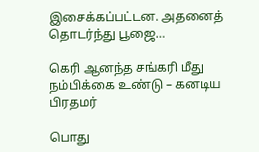இசைக்கப்பட்டன. அதனைத் தொடர்ந்து பூஜை…

கெரி ஆனந்த சங்கரி மீது நம்பிக்கை உண்டு – கனடிய பிரதமர்

பொது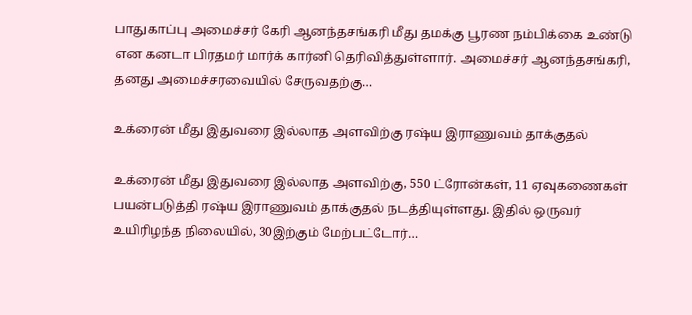பாதுகாப்பு அமைச்சர் கேரி ஆனந்தசங்கரி மீது தமக்கு பூரண நம்பிக்கை உண்டு என கனடா பிரதமர் மார்க் கார்னி தெரிவித்துள்ளார். அமைச்சர் ஆனந்தசங்கரி, தனது அமைச்சரவையில் சேருவதற்கு…

உக்ரைன் மீது இதுவரை இல்லாத அளவிற்கு ரஷ்ய இராணுவம் தாக்குதல்

உக்ரைன் மீது இதுவரை இல்லாத அளவிற்கு, 550 ட்ரோன்கள், 11 ஏவுகணைகள் பயன்படுத்தி ரஷ்ய இராணுவம் தாக்குதல் நடத்தியுள்ளது. இதில் ஒருவர் உயிரிழந்த நிலையில், 30இற்கும் மேற்பட்டோர்…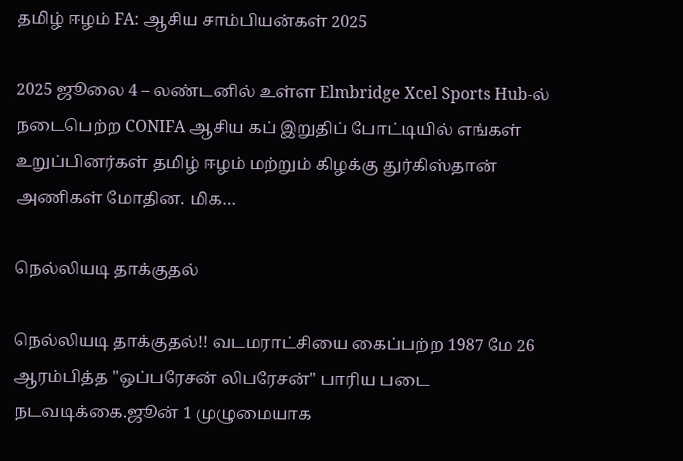தமிழ் ஈழம் FA: ஆசிய சாம்பியன்கள் 2025

2025 ஜூலை 4 – லண்டனில் உள்ள Elmbridge Xcel Sports Hub-ல் நடைபெற்ற CONIFA ஆசிய கப் இறுதிப் போட்டியில் எங்கள் உறுப்பினர்கள் தமிழ் ஈழம் மற்றும் கிழக்கு துர்கிஸ்தான் அணிகள் மோதின. மிக…

நெல்லியடி தாக்குதல்

நெல்லியடி தாக்குதல்!! வடமராட்சியை கைப்பற்ற 1987 மே 26 ஆரம்பித்த "ஒப்பரேசன் லிபரேசன்" பாரிய படை நடவடிக்கை.ஜூன் 1 முழுமையாக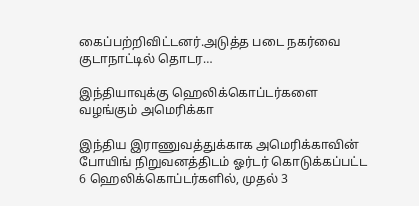கைப்பற்றிவிட்டனர்.அடுத்த படை நகர்வை குடாநாட்டில் தொடர…

இந்தியாவுக்கு ஹெலிக்கொப்டர்களை வழங்கும் அமெரிக்கா

இந்திய இராணுவத்துக்காக அமெரிக்காவின் போயிங் நிறுவனத்திடம் ஓர்டர் கொடுக்கப்பட்ட 6 ஹெலிக்கொப்டர்களில், முதல் 3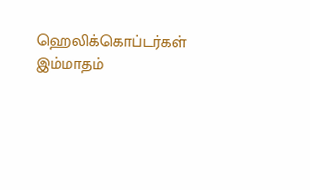ஹெலிக்கொப்டர்கள் இம்மாதம்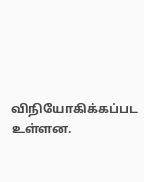விநியோகிக்கப்பட உள்ளன.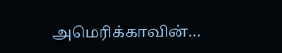அமெரிக்காவின்…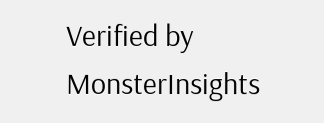Verified by MonsterInsights